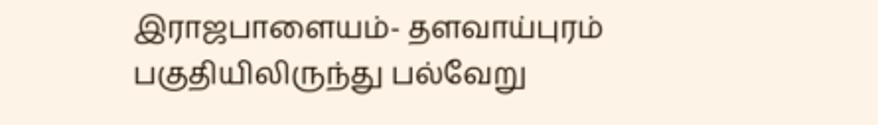இராஜபாளையம்- தளவாய்புரம் பகுதியிலிருந்து பல்வேறு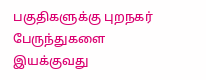பகுதிகளுக்கு புறநகர் பேருந்துகளை இயக்குவது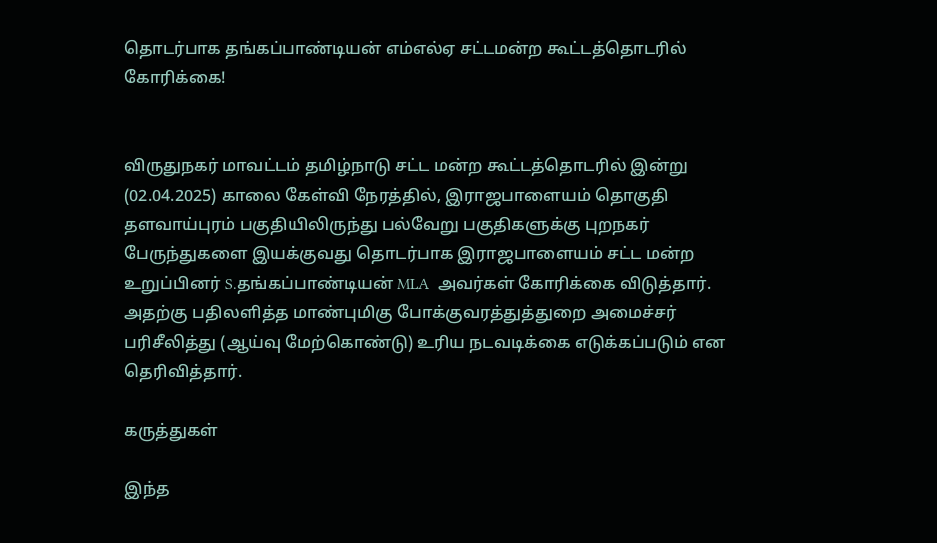தொடர்பாக தங்கப்பாண்டியன் எம்எல்ஏ சட்டமன்ற கூட்டத்தொடரில் கோரிக்கை!


விருதுநகர் மாவட்டம் தமிழ்நாடு சட்ட மன்ற கூட்டத்தொடரில் இன்று (02.04.2025) காலை கேள்வி நேரத்தில், இராஜபாளையம் தொகுதி தளவாய்புரம் பகுதியிலிருந்து பல்வேறு பகுதிகளுக்கு புறநகர் பேருந்துகளை இயக்குவது தொடர்பாக இராஜபாளையம் சட்ட மன்ற உறுப்பினர் S.தங்கப்பாண்டியன் MLA  அவர்கள் கோரிக்கை விடுத்தார். அதற்கு பதிலளித்த மாண்புமிகு போக்குவரத்துத்துறை அமைச்சர் பரிசீலித்து (ஆய்வு மேற்கொண்டு) உரிய நடவடிக்கை எடுக்கப்படும் என தெரிவித்தார்.

கருத்துகள்

இந்த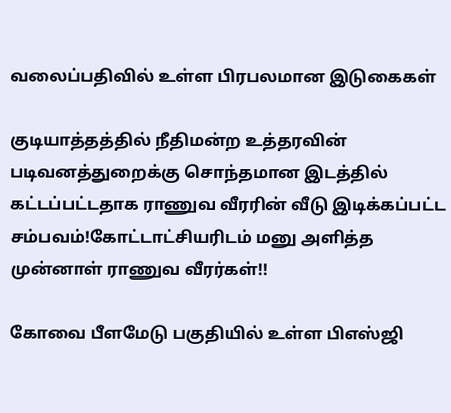வலைப்பதிவில் உள்ள பிரபலமான இடுகைகள்

குடியாத்தத்தில் நீதிமன்ற உத்தரவின் படிவனத்துறைக்கு சொந்தமான இடத்தில் கட்டப்பட்டதாக ராணுவ வீரரின் வீடு இடிக்கப்பட்ட சம்பவம்!கோட்டாட்சியரிடம் மனு அளித்த முன்னாள் ராணுவ வீரர்கள்!!

கோவை பீளமேடு பகுதியில் உள்ள பிஎஸ்ஜி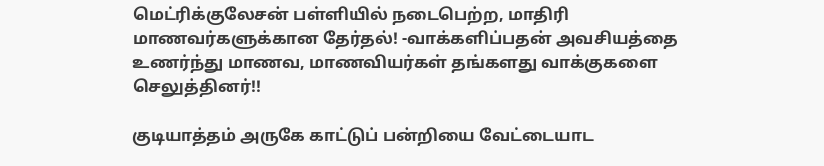மெட்ரிக்குலேசன் பள்ளியில் நடைபெற்ற, மாதிரி மாணவர்களுக்கான தேர்தல்! -வாக்களிப்பதன் அவசியத்தை உணர்ந்து மாணவ, மாணவியர்கள் தங்களது வாக்குகளை செலுத்தினர்!!

குடியாத்தம் அருகே காட்டுப் பன்றியை வேட்டையாட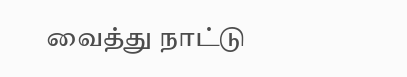வைத்து நாட்டு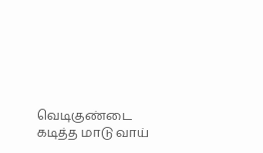வெடிகுண்டை கடித்த மாடு வாய்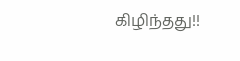கிழிந்தது!!